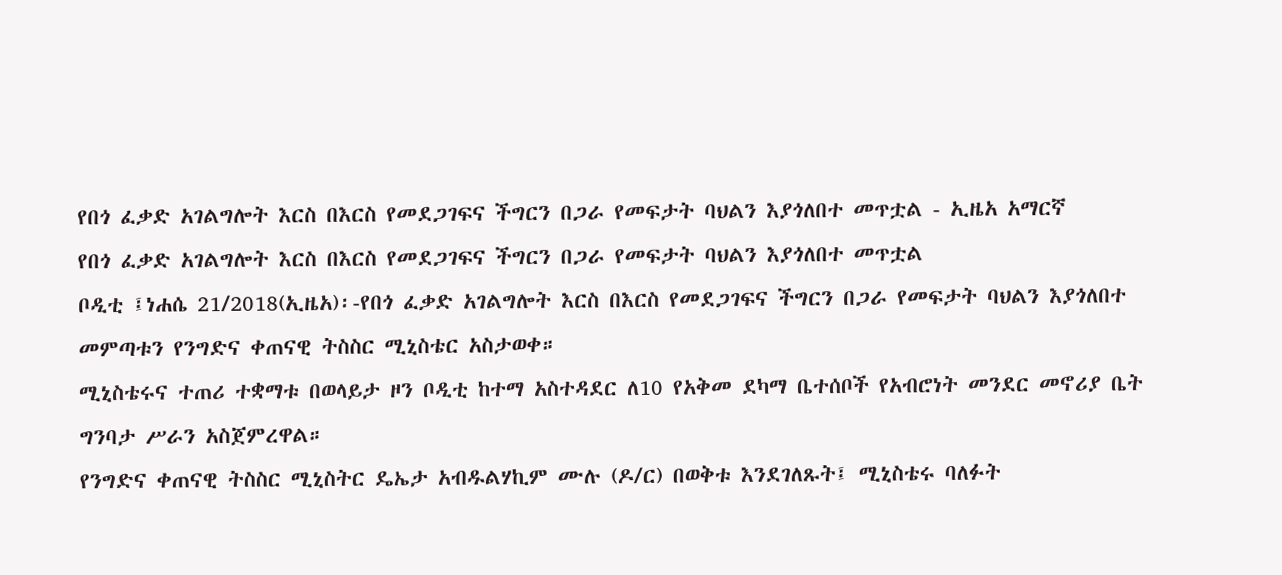የበጎ ፈቃድ አገልግሎት እርስ በእርስ የመደጋገፍና ችግርን በጋራ የመፍታት ባህልን እያጎለበተ መጥቷል - ኢዜአ አማርኛ
የበጎ ፈቃድ አገልግሎት እርስ በእርስ የመደጋገፍና ችግርን በጋራ የመፍታት ባህልን እያጎለበተ መጥቷል
ቦዲቲ ፤ነሐሴ 21/2018(ኢዜአ)፡-የበጎ ፈቃድ አገልግሎት እርስ በእርስ የመደጋገፍና ችግርን በጋራ የመፍታት ባህልን እያጎለበተ መምጣቱን የንግድና ቀጠናዊ ትስስር ሚኒስቴር አስታወቀ።
ሚኒስቴሩና ተጠሪ ተቋማቱ በወላይታ ዞን ቦዲቲ ከተማ አስተዳደር ለ10 የአቅመ ደካማ ቤተሰቦች የአብሮነት መንደር መኖሪያ ቤት ግንባታ ሥራን አስጀምረዋል።
የንግድና ቀጠናዊ ትስስር ሚኒስትር ዴኤታ አብዱልሃኪም ሙሉ (ዶ/ር) በወቅቱ እንደገለጹት፤ ሚኒስቴሩ ባለፉት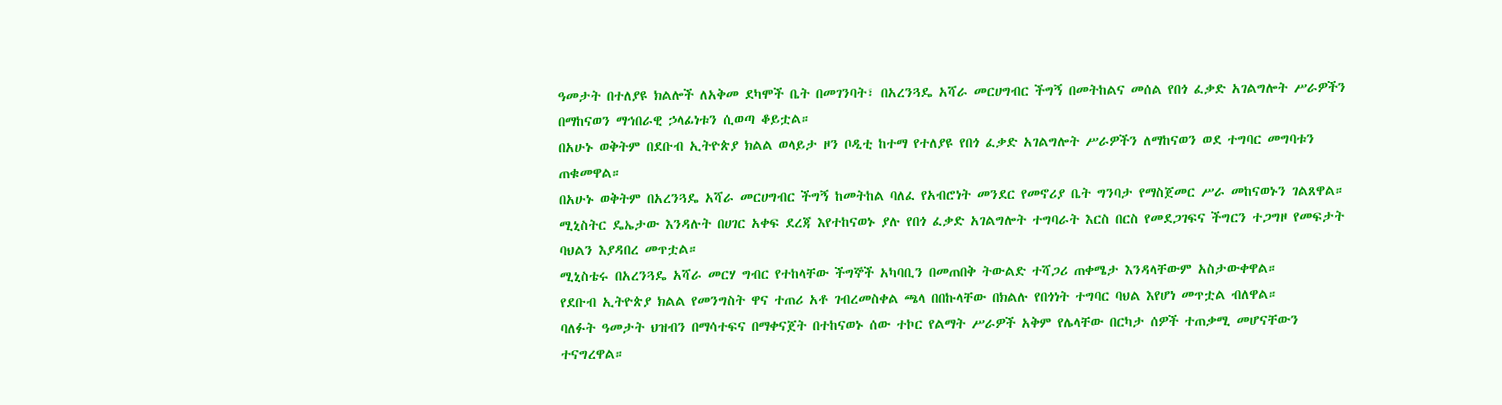ዓመታት በተለያዩ ክልሎች ለአቅመ ደካሞች ቤት በመገንባት፣ በአረንጓዴ አሻራ መርሀግብር ችግኝ በመትከልና መሰል የበጎ ፈቃድ አገልግሎት ሥራዎችን በማከናወን ማኅበራዊ ኃላፊነቱን ሲወጣ ቆይቷል።
በአሁኑ ወቅትም በደቡብ ኢትዮጵያ ክልል ወላይታ ዞን ቦዲቲ ከተማ የተለያዩ የበጎ ፈቃድ አገልግሎት ሥራዎችን ለማከናወን ወደ ተግባር መግባቱን ጠቁመዋል።
በአሁኑ ወቅትም በአረንጓዴ አሻራ መርሀግብር ችግኝ ከመትከል ባለፈ የአብሮነት መንደር የመኖሪያ ቤት ግንባታ የማስጀመር ሥራ መከናወኑን ገልጸዋል።
ሚኒስትር ዴኤታው እንዳሉት በሀገር አቀፍ ደረጃ እየተከናወኑ ያሉ የበጎ ፈቃድ አገልግሎት ተግባራት እርስ በርስ የመደጋገፍና ችግርን ተጋግዞ የመፍታት ባህልን እያዳበረ መጥቷል።
ሚኒስቴሩ በአረንጓዴ አሻራ መርሃ ግብር የተከላቸው ችግኞች አካባቢን በመጠበቅ ትውልድ ተሻጋሪ ጠቀሜታ እንዳላቸውም አስታውቀዋል።
የደቡብ ኢትዮጵያ ክልል የመንግስት ዋና ተጠሪ አቶ ገብረመስቀል ጫላ በበኩላቸው በክልሉ የበጎነት ተግባር ባህል እየሆነ መጥቷል ብለዋል።
ባለፉት ዓመታት ህዝብን በማሳተፍና በማቀናጀት በተከናወኑ ሰው ተኮር የልማት ሥራዎች አቅም የሌላቸው በርካታ ሰዎች ተጠቃሚ መሆናቸውን ተናግረዋል።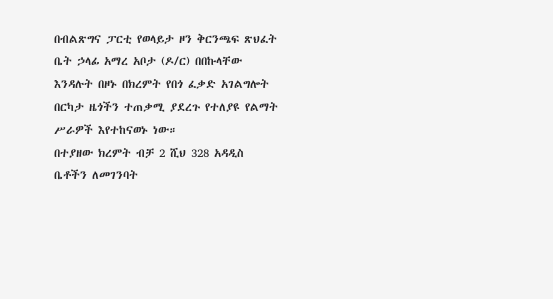በብልጽግና ፓርቲ የወላይታ ዞን ቅርንጫፍ ጽህፈት ቤት ኃላፊ አማረ አቦታ (ዶ/ር) በበኩላቸው እንዳሉት በዞኑ በክረምት የበጎ ፈቃድ አገልግሎት በርካታ ዜጎችን ተጠቃሚ ያደረጉ የተለያዩ የልማት ሥራዎች እየተከናወኑ ነው።
በተያዘው ክረምት ብቻ 2 ሺህ 328 አዳዲስ ቤቶችን ለመገንባት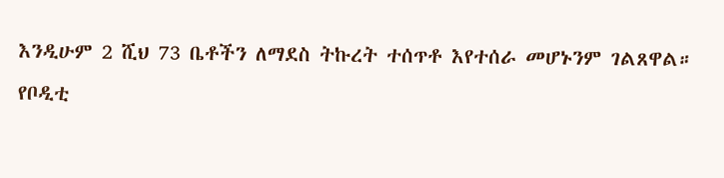እንዲሁም 2 ሺህ 73 ቤቶችን ለማደስ ትኩረት ተሰጥቶ እየተሰራ መሆኑንም ገልጸዋል።
የቦዲቲ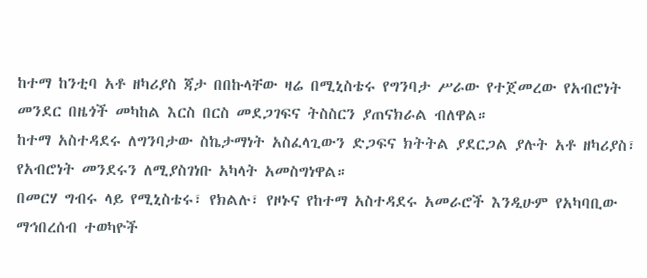ከተማ ከንቲባ አቶ ዘካሪያስ ጃታ በበኩላቸው ዛሬ በሚኒስቴሩ የግንባታ ሥራው የተጀመረው የአብሮነት መንደር በዜጎች መካከል እርስ በርስ መደጋገፍና ትስስርን ያጠናክራል ብለዋል።
ከተማ አስተዳደሩ ለግንባታው ስኬታማነት አስፈላጊውን ድጋፍና ክትትል ያደርጋል ያሉት አቶ ዘካሪያስ፣ የአብሮነት መንደሩን ለሚያስገነቡ አካላት አመስግነዋል።
በመርሃ ግብሩ ላይ የሚኒስቴሩ፣ የክልሉ፣ የዞኑና የከተማ አስተዳደሩ አመራሮች እንዲሁም የአካባቢው ማኅበረሰብ ተወካዮች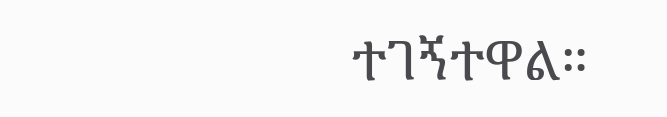ተገኝተዋል።